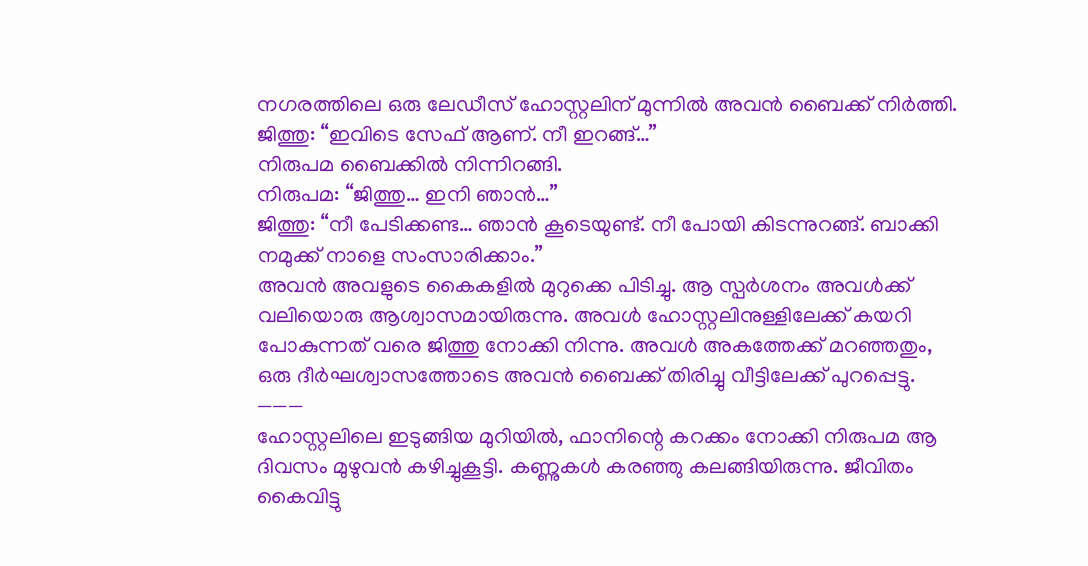നഗരത്തിലെ ഒരു ലേഡീസ് ഹോസ്റ്റലിന് മുന്നിൽ അവൻ ബൈക്ക് നിർത്തി.
ജിത്തു: “ഇവിടെ സേഫ് ആണ്. നീ ഇറങ്ങ്…”
നിരുപമ ബൈക്കിൽ നിന്നിറങ്ങി.
നിരുപമ: “ജിത്തു… ഇനി ഞാൻ…”
ജിത്തു: “നീ പേടിക്കണ്ട… ഞാൻ കൂടെയുണ്ട്. നീ പോയി കിടന്നുറങ്ങ്. ബാക്കി നമുക്ക് നാളെ സംസാരിക്കാം.”
അവൻ അവളുടെ കൈകളിൽ മുറുക്കെ പിടിച്ചു. ആ സ്പർശനം അവൾക്ക് വലിയൊരു ആശ്വാസമായിരുന്നു. അവൾ ഹോസ്റ്റലിനുള്ളിലേക്ക് കയറി പോകുന്നത് വരെ ജിത്തു നോക്കി നിന്നു. അവൾ അകത്തേക്ക് മറഞ്ഞതും, ഒരു ദീർഘശ്വാസത്തോടെ അവൻ ബൈക്ക് തിരിച്ചു വീട്ടിലേക്ക് പുറപ്പെട്ടു.
———
ഹോസ്റ്റലിലെ ഇടുങ്ങിയ മുറിയിൽ, ഫാനിന്റെ കറക്കം നോക്കി നിരുപമ ആ ദിവസം മുഴുവൻ കഴിച്ചുകൂട്ടി. കണ്ണുകൾ കരഞ്ഞു കലങ്ങിയിരുന്നു. ജീവിതം കൈവിട്ടു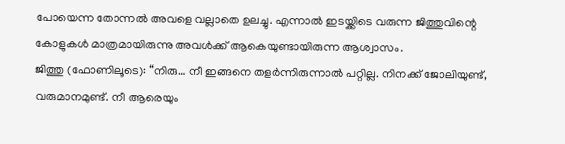പോയെന്ന തോന്നൽ അവളെ വല്ലാതെ ഉലച്ചു. എന്നാൽ ഇടയ്ക്കിടെ വരുന്ന ജിത്തുവിന്റെ കോളുകൾ മാത്രമായിരുന്നു അവൾക്ക് ആകെയുണ്ടായിരുന്ന ആശ്വാസം.
ജിത്തു (ഫോണിലൂടെ): “നിരു… നീ ഇങ്ങനെ തളർന്നിരുന്നാൽ പറ്റില്ല. നിനക്ക് ജോലിയുണ്ട്, വരുമാനമുണ്ട്. നീ ആരെയും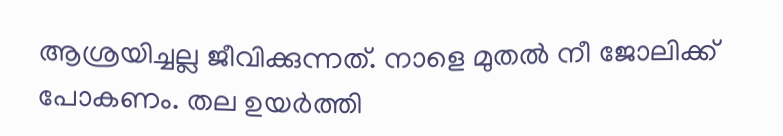ആശ്രയിച്ചല്ല ജീവിക്കുന്നത്. നാളെ മുതൽ നീ ജോലിക്ക് പോകണം. തല ഉയർത്തി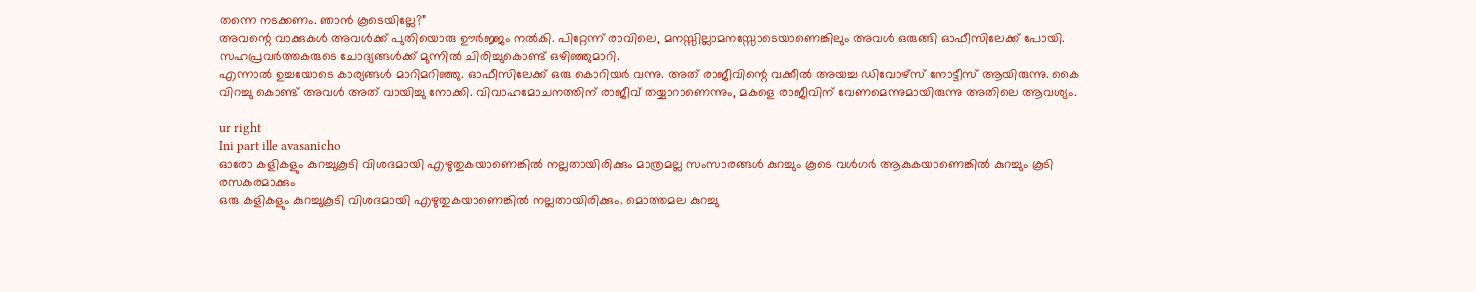തന്നെ നടക്കണം. ഞാൻ കൂടെയില്ലേ?”
അവന്റെ വാക്കുകൾ അവൾക്ക് പുതിയൊരു ഊർജ്ജം നൽകി. പിറ്റേന്ന് രാവിലെ, മനസ്സില്ലാമനസ്സോടെയാണെങ്കിലും അവൾ ഒരുങ്ങി ഓഫീസിലേക്ക് പോയി. സഹപ്രവർത്തകരുടെ ചോദ്യങ്ങൾക്ക് മുന്നിൽ ചിരിച്ചുകൊണ്ട് ഒഴിഞ്ഞുമാറി.
എന്നാൽ ഉച്ചയോടെ കാര്യങ്ങൾ മാറിമറിഞ്ഞു. ഓഫീസിലേക്ക് ഒരു കൊറിയർ വന്നു. അത് രാജീവിന്റെ വക്കീൽ അയച്ച ഡിവോഴ്സ് നോട്ടീസ് ആയിരുന്നു. കൈ വിറച്ചു കൊണ്ട് അവൾ അത് വായിച്ചു നോക്കി. വിവാഹമോചനത്തിന് രാജീവ് തയ്യാറാണെന്നും, മകളെ രാജീവിന് വേണമെന്നുമായിരുന്നു അതിലെ ആവശ്യം.

ur right
Ini part ille avasanicho
ഓരോ കളികളും കുറച്ചുകൂടി വിശദമായി എഴുതുകയാണെങ്കിൽ നല്ലതായിരിക്കും മാത്രമല്ല സംസാരങ്ങൾ കുറച്ചും കൂടെ വൾഗർ ആകുകയാണെങ്കിൽ കുറച്ചും കൂടി രസകരമാക്കും
ഒരു കളികളും കുറച്ചുകൂടി വിശദമായി എഴുതുകയാണെങ്കിൽ നല്ലതായിരിക്കും. മൊത്തമല കുറച്ചു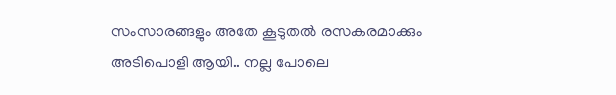സംസാരങ്ങളും അതേ കൂടുതൽ രസകരമാക്കും
അടിപൊളി ആയി.. നല്ല പോലെ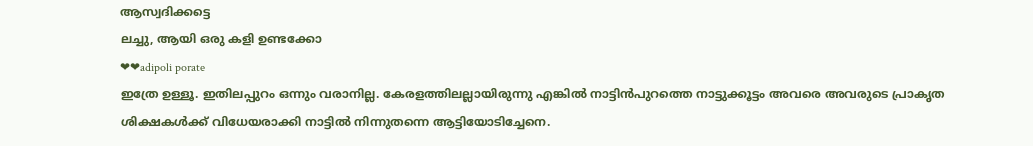ആസ്വദിക്കട്ടെ
ലച്ചു, ആയി ഒരു കളി ഉണ്ടക്കോ
❤❤adipoli porate
ഇത്രേ ഉള്ളൂ. ഇതിലപ്പുറം ഒന്നും വരാനില്ല. കേരളത്തിലല്ലായിരുന്നു എങ്കിൽ നാട്ടിൻപുറത്തെ നാട്ടുക്കൂട്ടം അവരെ അവരുടെ പ്രാകൃത ശിക്ഷകൾക്ക് വിധേയരാക്കി നാട്ടിൽ നിന്നുതന്നെ ആട്ടിയോടിച്ചേനെ.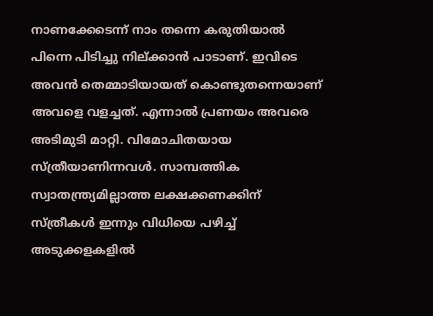നാണക്കേടെന്ന് നാം തന്നെ കരുതിയാൽ പിന്നെ പിടിച്ചു നില്ക്കാൻ പാടാണ്. ഇവിടെ അവൻ തെമ്മാടിയായത് കൊണ്ടുതന്നെയാണ് അവളെ വളച്ചത്. എന്നാൽ പ്രണയം അവരെ അടിമുടി മാറ്റി. വിമോചിതയായ സ്ത്രീയാണിന്നവൾ. സാമ്പത്തിക സ്വാതന്ത്ര്യമില്ലാത്ത ലക്ഷക്കണക്കിന് സ്ത്രീകൾ ഇന്നും വിധിയെ പഴിച്ച് അടുക്കളകളിൽ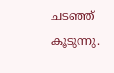ചടഞ്ഞ് കൂടുന്നു.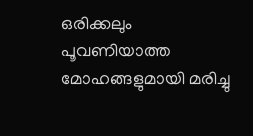ഒരിക്കലും പൂവണിയാത്ത മോഹങ്ങളുമായി മരിച്ചു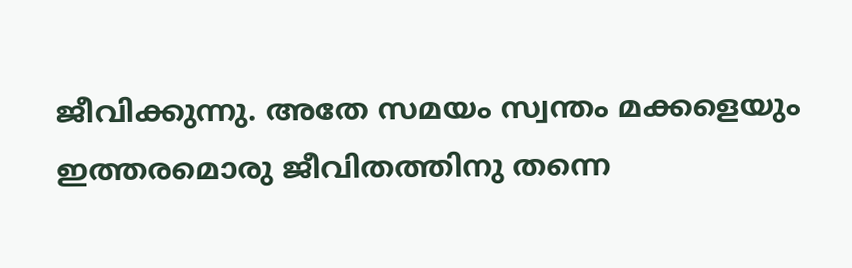ജീവിക്കുന്നു. അതേ സമയം സ്വന്തം മക്കളെയും ഇത്തരമൊരു ജീവിതത്തിനു തന്നെ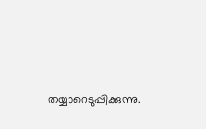തയ്യാറെടുപ്പിക്കുന്നു.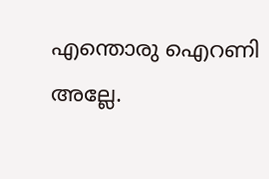എന്തൊരു ഐറണി അല്ലേ.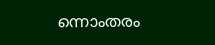ന്നൊംതരം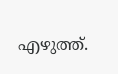എഴുത്ത്.